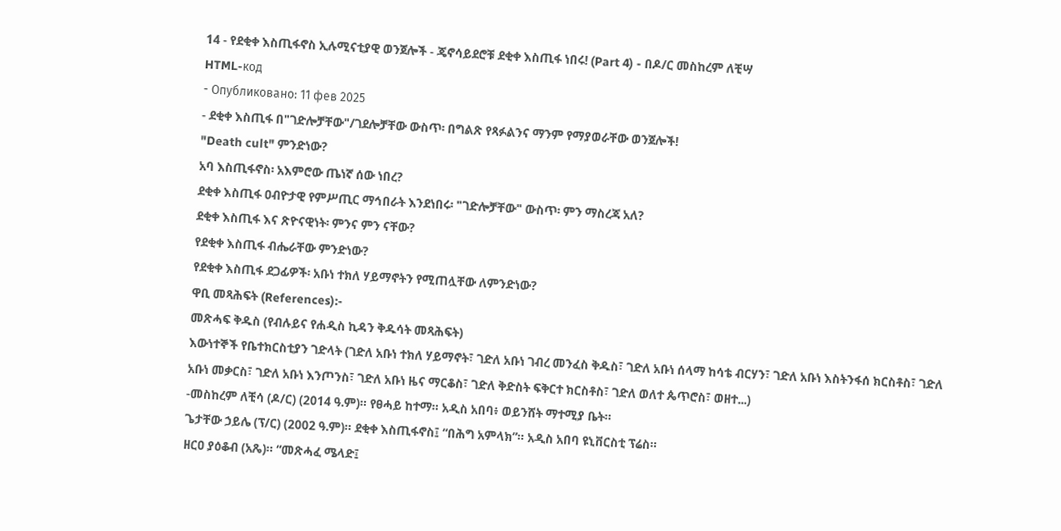14 - የደቂቀ እስጢፋኖስ ኢሉሚናቲያዊ ወንጀሎች - ጄኖሳይደሮቹ ደቂቀ እስጢፋ ነበሩ! (Part 4) - በዶ/ር መስከረም ለቺሣ
HTML-код
- Опубликовано: 11 фев 2025
- ደቂቀ እስጢፋ በ"ገድሎቻቸው"/ገደሎቻቸው ውስጥ፡ በግልጽ የጻፉልንና ማንም የማያወራቸው ወንጀሎች!
"Death cult" ምንድነው?
አባ እስጢፋኖስ፡ አእምሮው ጤነኛ ሰው ነበረ?
ደቂቀ እስጢፋ ዐብዮታዊ የምሥጢር ማኅበራት እንደነበሩ፡ "ገድሎቻቸው" ውስጥ፡ ምን ማስረጃ አለ?
ደቂቀ እስጢፋ እና ጽዮናዊነት፡ ምንና ምን ናቸው?
የደቂቀ እስጢፋ ብሔራቸው ምንድነው?
የደቂቀ እስጢፋ ደጋፊዎች፡ አቡነ ተክለ ሃይማኖትን የሚጠሏቸው ለምንድነው?
ዋቢ መጻሕፍት (References):-
መጽሓፍ ቅዱስ (የብሉይና የሐዲስ ኪዳን ቅዱሳት መጻሕፍት)
እውነተኞች የቤተክርስቲያን ገድላት (ገድለ አቡነ ተክለ ሃይማኖት፣ ገድለ አቡነ ገብረ መንፈስ ቅዱስ፣ ገድለ አቡነ ሰላማ ከሳቴ ብርሃን፣ ገድለ አቡነ እስትንፋሰ ክርስቶስ፣ ገድለ አቡነ መቃርስ፣ ገድለ አቡነ እንጦንስ፣ ገድለ አቡነ ዜና ማርቆስ፣ ገድለ ቅድስት ፍቅርተ ክርስቶስ፣ ገድለ ወለተ ጴጥሮስ፣ ወዘተ...)
-መስከረም ለቺሳ (ዶ/ር) (2014 ዓ.ም)። የፀሓይ ከተማ። አዲስ አበባ፥ ወይንሸት ማተሚያ ቤት።
ጌታቸው ኃይሌ (ፕ/ር) (2002 ዓ.ም)። ደቂቀ እስጢፋኖስ፤ “በሕግ አምላክ”። አዲስ አበባ ዩኒቨርስቲ ፕሬስ።
ዘርዐ ያዕቆብ (አጼ)። “መጽሓፈ ሜላድ፤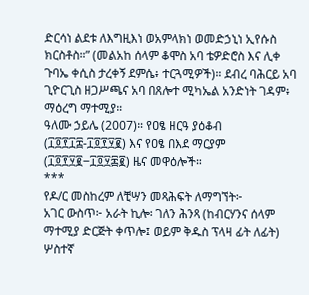ድርሳነ ልደቱ ለእግዚእነ ወአምላክነ ወመድኃኒነ ኢየሱስ ክርስቶስ።” (መልአከ ሰላም ቆሞስ አባ ቴዎድሮስ እና ሊቀ ጉባኤ ቀሲስ ታረቀኝ ደምሴ፥ ተርጓሚዎች)። ደብረ ባሕርይ አባ ጊዮርጊስ ዘጋሥጫና አባ በጸሎተ ሚካኤል አንድነት ገዳም፥ ማዕረግ ማተሚያ።
ዓለሙ ኃይሌ (2007)። የዐፄ ዘርዓ ያዕቆብ (፲፬፻፲፰-፲፬፻፶፪) እና የዐፄ በእደ ማርያም (፲፬፻፶፪‒፲፬፶፷፪) ዜና መዋዕሎች።
***
የዶ/ር መስከረም ለቺሣን መጻሕፍት ለማግኘት፦
አገር ውስጥ፦ አራት ኪሎ፡ ገለን ሕንጻ (ከብርሃንና ሰላም ማተሚያ ድርጅት ቀጥሎ፤ ወይም ቅዱስ ፕላዛ ፊት ለፊት) ሦስተኛ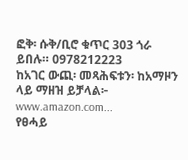ፎቅ፡ ሱቅ/ቢሮ ቁጥር 303 ጎራ ይበሉ። 0978212223
ከአገር ውጪ፡ መጻሕፍቱን፡ ከአማዞን ላይ ማዘዝ ይቻላል፦
www.amazon.com...
የፀሓይ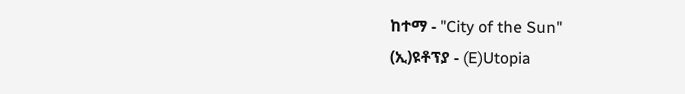ከተማ - "City of the Sun"
(ኢ)ዩቶፕያ - (E)Utopia